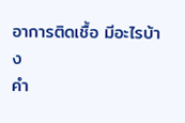อาการติดเชื้อ มีอะไรบ้าง
คำ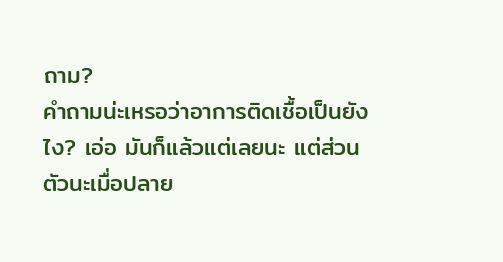ถาม?
คำถามน่ะเหรอว่าอาการติดเชื้อเป็นยังไง? เอ่อ มันก็แล้วแต่เลยนะ แต่ส่วนตัวนะเมื่อปลาย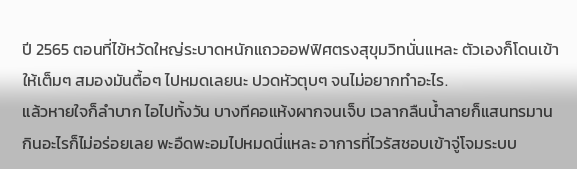ปี 2565 ตอนที่ไข้หวัดใหญ่ระบาดหนักแถวออฟฟิศตรงสุขุมวิทนั่นแหละ ตัวเองก็โดนเข้าให้เต็มๆ สมองมันตื้อๆ ไปหมดเลยนะ ปวดหัวตุบๆ จนไม่อยากทำอะไร.
แล้วหายใจก็ลำบาก ไอไปทั้งวัน บางทีคอแห้งผากจนเจ็บ เวลากลืนน้ำลายก็แสนทรมาน กินอะไรก็ไม่อร่อยเลย พะอืดพะอมไปหมดนี่แหละ อาการที่ไวรัสชอบเข้าจู่โจมระบบ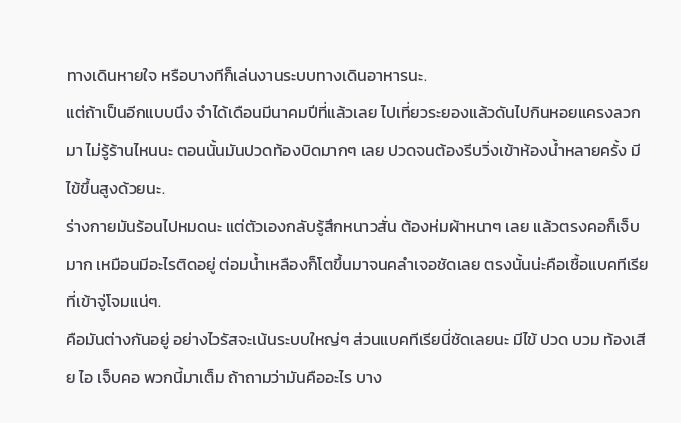ทางเดินหายใจ หรือบางทีก็เล่นงานระบบทางเดินอาหารนะ.
แต่ถ้าเป็นอีกแบบนึง จำได้เดือนมีนาคมปีที่แล้วเลย ไปเที่ยวระยองแล้วดันไปกินหอยแครงลวกมา ไม่รู้ร้านไหนนะ ตอนนั้นมันปวดท้องบิดมากๆ เลย ปวดจนต้องรีบวิ่งเข้าห้องน้ำหลายครั้ง มีไข้ขึ้นสูงด้วยนะ.
ร่างกายมันร้อนไปหมดนะ แต่ตัวเองกลับรู้สึกหนาวสั่น ต้องห่มผ้าหนาๆ เลย แล้วตรงคอก็เจ็บมาก เหมือนมีอะไรติดอยู่ ต่อมน้ำเหลืองก็โตขึ้นมาจนคลำเจอชัดเลย ตรงนั้นน่ะคือเชื้อแบคทีเรียที่เข้าจู่โจมแน่ๆ.
คือมันต่างกันอยู่ อย่างไวรัสจะเน้นระบบใหญ่ๆ ส่วนแบคทีเรียนี่ชัดเลยนะ มีไข้ ปวด บวม ท้องเสีย ไอ เจ็บคอ พวกนี้มาเต็ม ถ้าถามว่ามันคืออะไร บาง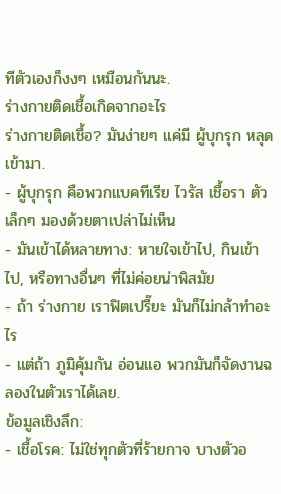ทีตัวเองก็งงๆ เหมือนกันนะ.
ร่างกายติดเชื้อเกิดจากอะไร
ร่างกายติดเชื้อ? มันง่ายๆ แค่มี ผู้บุกรุก หลุดเข้ามา.
- ผู้บุกรุก คือพวกแบคทีเรีย ไวรัส เชื้อรา ตัวเล็กๆ มองด้วยตาเปล่าไม่เห็น
- มันเข้าได้หลายทาง: หายใจเข้าไป, กินเข้าไป, หรือทางอื่นๆ ที่ไม่ค่อยน่าพิสมัย
- ถ้า ร่างกาย เราฟิตเปรี๊ยะ มันก็ไม่กล้าทำอะไร
- แต่ถ้า ภูมิคุ้มกัน อ่อนแอ พวกมันก็จัดงานฉลองในตัวเราได้เลย.
ข้อมูลเชิงลึก:
- เชื้อโรค: ไม่ใช่ทุกตัวที่ร้ายกาจ บางตัวอ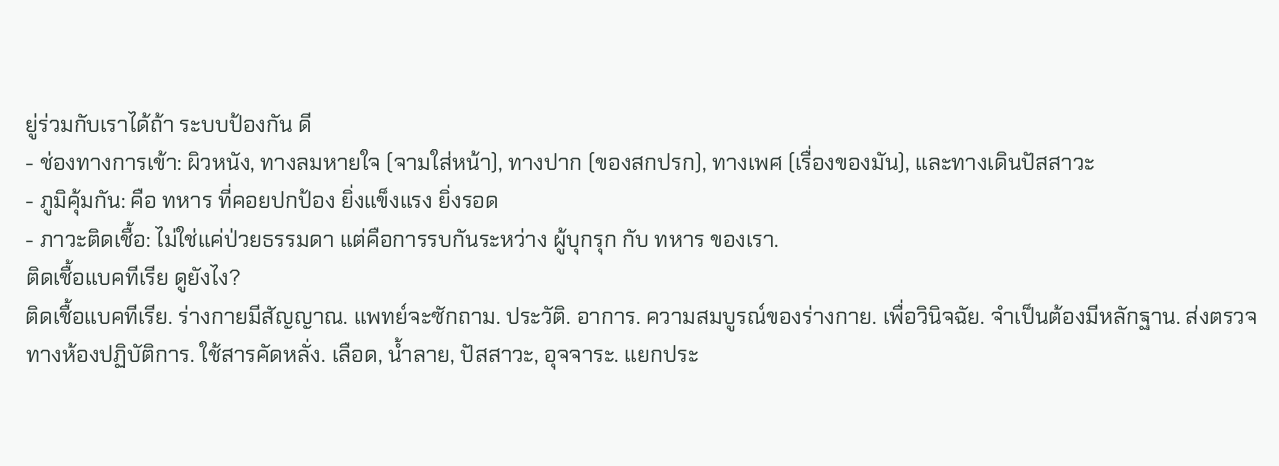ยู่ร่วมกับเราได้ถ้า ระบบป้องกัน ดี
- ช่องทางการเข้า: ผิวหนัง, ทางลมหายใจ (จามใส่หน้า), ทางปาก (ของสกปรก), ทางเพศ (เรื่องของมัน), และทางเดินปัสสาวะ
- ภูมิคุ้มกัน: คือ ทหาร ที่คอยปกป้อง ยิ่งแข็งแรง ยิ่งรอด
- ภาวะติดเชื้อ: ไม่ใช่แค่ป่วยธรรมดา แต่คือการรบกันระหว่าง ผู้บุกรุก กับ ทหาร ของเรา.
ติดเชื้อแบคทีเรีย ดูยังไง?
ติดเชื้อแบคทีเรีย. ร่างกายมีสัญญาณ. แพทย์จะซักถาม. ประวัติ. อาการ. ความสมบูรณ์ของร่างกาย. เพื่อวินิจฉัย. จำเป็นต้องมีหลักฐาน. ส่งตรวจทางห้องปฏิบัติการ. ใช้สารคัดหลั่ง. เลือด, น้ำลาย, ปัสสาวะ, อุจจาระ. แยกประ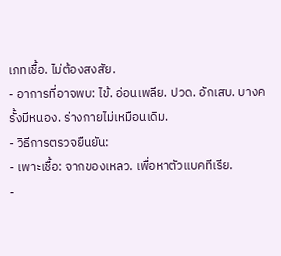เภทเชื้อ. ไม่ต้องสงสัย.
- อาการที่อาจพบ: ไข้. อ่อนเพลีย. ปวด. อักเสบ. บางครั้งมีหนอง. ร่างกายไม่เหมือนเดิม.
- วิธีการตรวจยืนยัน:
- เพาะเชื้อ: จากของเหลว. เพื่อหาตัวแบคทีเรีย.
-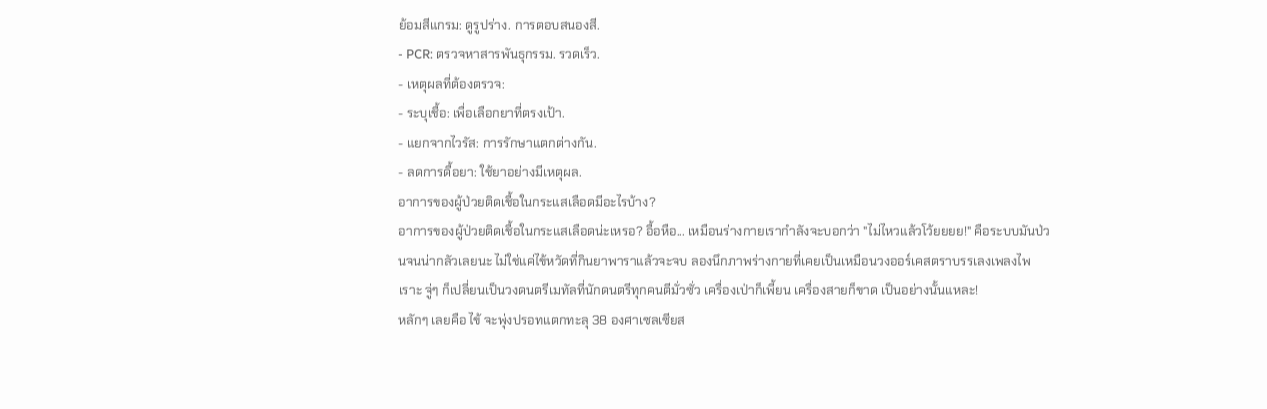ย้อมสีแกรม: ดูรูปร่าง. การตอบสนองสี.
- PCR: ตรวจหาสารพันธุกรรม. รวดเร็ว.
- เหตุผลที่ต้องตรวจ:
- ระบุเชื้อ: เพื่อเลือกยาที่ตรงเป้า.
- แยกจากไวรัส: การรักษาแตกต่างกัน.
- ลดการดื้อยา: ใช้ยาอย่างมีเหตุผล.
อาการของผู้ป่วยติดเชื้อในกระแสเลือดมีอะไรบ้าง?
อาการของผู้ป่วยติดเชื้อในกระแสเลือดน่ะเหรอ? อื้อหือ... เหมือนร่างกายเรากำลังจะบอกว่า "ไม่ไหวแล้วโว้ยยยย!" คือระบบมันป่วนจนน่ากลัวเลยนะ ไม่ใช่แค่ไข้หวัดที่กินยาพาราแล้วจะจบ ลองนึกภาพร่างกายที่เคยเป็นเหมือนวงออร์เคสตราบรรเลงเพลงไพเราะ จู่ๆ ก็เปลี่ยนเป็นวงดนตรีเมทัลที่นักดนตรีทุกคนตีมั่วซั่ว เครื่องเป่าก็เพี้ยน เครื่องสายก็ขาด เป็นอย่างนั้นแหละ!
หลักๆ เลยคือ ไข้ จะพุ่งปรอทแตกทะลุ 38 องศาเซลเซียส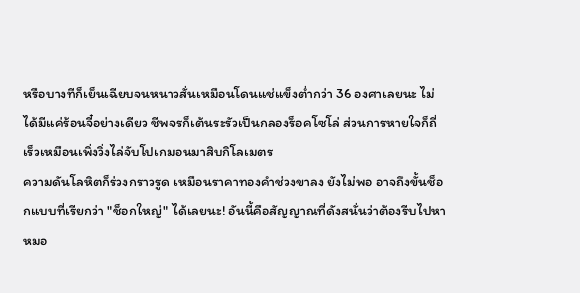หรือบางทีก็เย็นเฉียบจนหนาวสั่นเหมือนโดนแช่แข็งต่ำกว่า 36 องศาเลยนะ ไม่ได้มีแค่ร้อนจี๋อย่างเดียว ชีพจรก็เต้นระรัวเป็นกลองร็อคโซโล่ ส่วนการหายใจก็ถี่เร็วเหมือนเพิ่งวิ่งไล่จับโปเกมอนมาสิบกิโลเมตร
ความดันโลหิตก็ร่วงกราวรูด เหมือนราคาทองคำช่วงขาลง ยังไม่พอ อาจถึงขั้นช็อกแบบที่เรียกว่า "ช็อกใหญ่" ได้เลยนะ! อันนี้คือสัญญาณที่ดังสนั่นว่าต้องรีบไปหาหมอ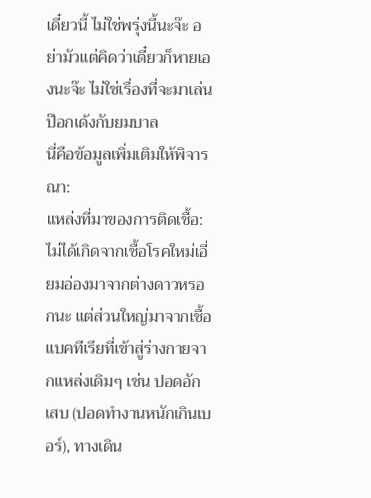เดี๋ยวนี้ ไม่ใช่พรุ่งนี้นะจ๊ะ อย่ามัวแต่คิดว่าเดี๋ยวก็หายเองนะจ๊ะ ไม่ใช่เรื่องที่จะมาเล่นป๊อกเด้งกับยมบาล
นี่คือข้อมูลเพิ่มเติมให้พิจารณา:
แหล่งที่มาของการติดเชื้อ: ไม่ได้เกิดจากเชื้อโรคใหม่เอี่ยมอ่องมาจากต่างดาวหรอกนะ แต่ส่วนใหญ่มาจากเชื้อแบคทีเรียที่เข้าสู่ร่างกายจากแหล่งเดิมๆ เช่น ปอดอักเสบ (ปอดทำงานหนักเกินเบอร์), ทางเดิน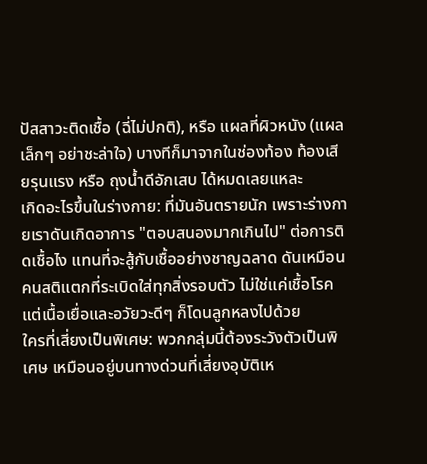ปัสสาวะติดเชื้อ (ฉี่ไม่ปกติ), หรือ แผลที่ผิวหนัง (แผลเล็กๆ อย่าชะล่าใจ) บางทีก็มาจากในช่องท้อง ท้องเสียรุนแรง หรือ ถุงน้ำดีอักเสบ ได้หมดเลยแหละ
เกิดอะไรขึ้นในร่างกาย: ที่มันอันตรายนัก เพราะร่างกายเราดันเกิดอาการ "ตอบสนองมากเกินไป" ต่อการติดเชื้อไง แทนที่จะสู้กับเชื้ออย่างชาญฉลาด ดันเหมือนคนสติแตกที่ระเบิดใส่ทุกสิ่งรอบตัว ไม่ใช่แค่เชื้อโรค แต่เนื้อเยื่อและอวัยวะดีๆ ก็โดนลูกหลงไปด้วย
ใครที่เสี่ยงเป็นพิเศษ: พวกกลุ่มนี้ต้องระวังตัวเป็นพิเศษ เหมือนอยู่บนทางด่วนที่เสี่ยงอุบัติเห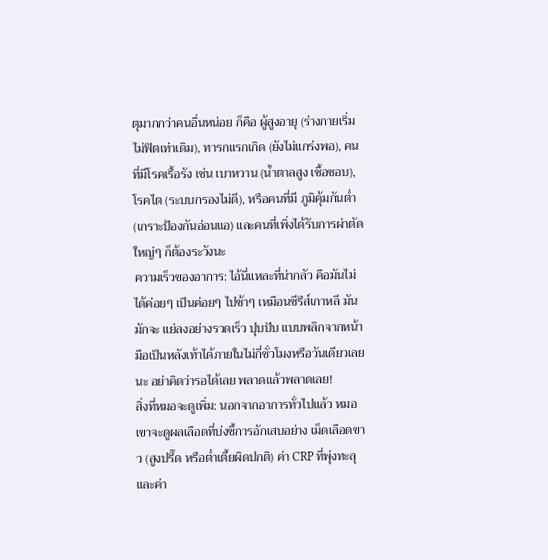ตุมากกว่าคนอื่นหน่อย ก็คือ ผู้สูงอายุ (ร่างกายเริ่มไม่ฟิตเท่าเดิม), ทารกแรกเกิด (ยังไม่แกร่งพอ), คนที่มีโรคเรื้อรัง เช่น เบาหวาน (น้ำตาลสูง เชื้อชอบ), โรคไต (ระบบกรองไม่ดี), หรือคนที่มี ภูมิคุ้มกันต่ำ (เกราะป้องกันอ่อนแอ) และคนที่เพิ่งได้รับการผ่าตัดใหญ่ๆ ก็ต้องระวังนะ
ความเร็วของอาการ: ไอ้นี่แหละที่น่ากลัว คือมันไม่ได้ค่อยๆ เป็นค่อยๆ ไปช้าๆ เหมือนซีรีส์เกาหลี มันมักจะ แย่ลงอย่างรวดเร็ว ปุบปับ แบบพลิกจากหน้ามือเป็นหลังเท้าได้ภายในไม่กี่ชั่วโมงหรือวันเดียวเลยนะ อย่าคิดว่ารอได้เลย พลาดแล้วพลาดเลย!
สิ่งที่หมอจะดูเพิ่ม: นอกจากอาการทั่วไปแล้ว หมอเขาจะดูผลเลือดที่บ่งชี้การอักเสบอย่าง เม็ดเลือดขาว (สูงปรี๊ด หรือต่ำเตี้ยผิดปกติ) ค่า CRP ที่พุ่งทะลุ และค่า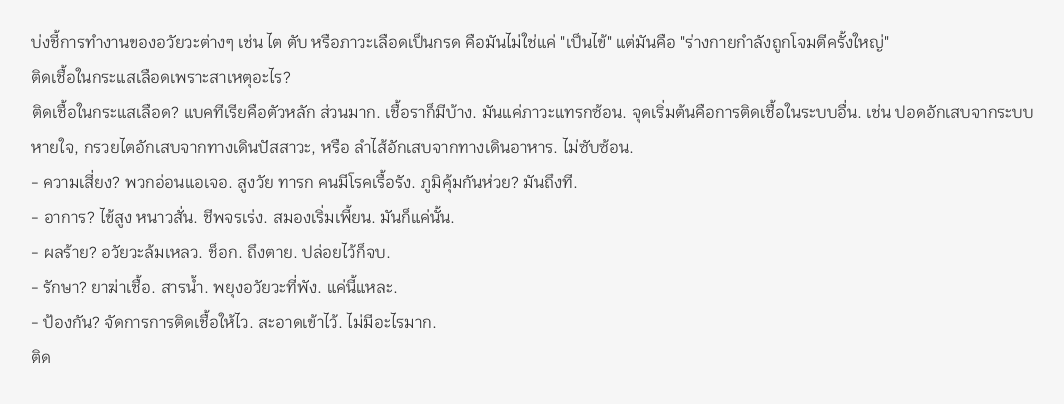บ่งชี้การทำงานของอวัยวะต่างๆ เช่น ไต ตับ หรือภาวะเลือดเป็นกรด คือมันไม่ใช่แค่ "เป็นไข้" แต่มันคือ "ร่างกายกำลังถูกโจมตีครั้งใหญ่"
ติดเชื้อในกระแสเลือดเพราะสาเหตุอะไร?
ติดเชื้อในกระแสเลือด? แบคทีเรียคือตัวหลัก ส่วนมาก. เชื้อราก็มีบ้าง. มันแค่ภาวะแทรกซ้อน. จุดเริ่มต้นคือการติดเชื้อในระบบอื่น. เช่น ปอดอักเสบจากระบบหายใจ, กรวยไตอักเสบจากทางเดินปัสสาวะ, หรือ ลำไส้อักเสบจากทางเดินอาหาร. ไม่ซับซ้อน.
- ความเสี่ยง? พวกอ่อนแอเจอ. สูงวัย ทารก คนมีโรคเรื้อรัง. ภูมิคุ้มกันห่วย? มันถึงที.
- อาการ? ไข้สูง หนาวสั่น. ชีพจรเร่ง. สมองเริ่มเพี้ยน. มันก็แค่นั้น.
- ผลร้าย? อวัยวะล้มเหลว. ช็อก. ถึงตาย. ปล่อยไว้ก็จบ.
- รักษา? ยาฆ่าเชื้อ. สารน้ำ. พยุงอวัยวะที่พัง. แค่นี้แหละ.
- ป้องกัน? จัดการการติดเชื้อให้ไว. สะอาดเข้าไว้. ไม่มีอะไรมาก.
ติด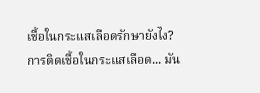เชื้อในกระแสเลือดรักษายังไง?
การติดเชื้อในกระแสเลือด... มัน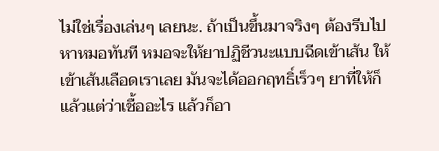ไม่ใช่เรื่องเล่นๆ เลยนะ. ถ้าเป็นขึ้นมาจริงๆ ต้องรีบไปหาหมอทันที หมอจะให้ยาปฏิชีวนะแบบฉีดเข้าเส้น ให้เข้าเส้นเลือดเราเลย มันจะได้ออกฤทธิ์เร็วๆ ยาที่ให้ก็แล้วแต่ว่าเชื้ออะไร แล้วก็อา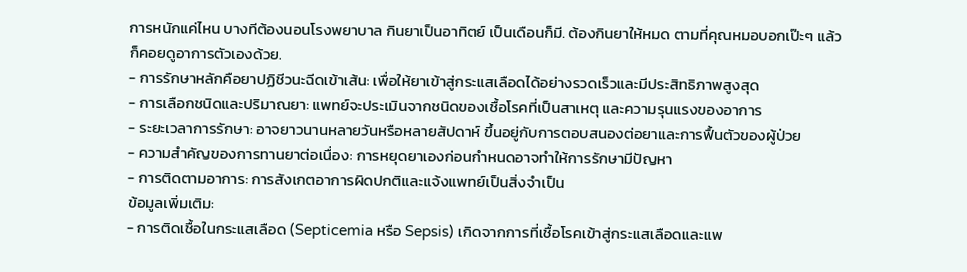การหนักแค่ไหน บางทีต้องนอนโรงพยาบาล กินยาเป็นอาทิตย์ เป็นเดือนก็มี. ต้องกินยาให้หมด ตามที่คุณหมอบอกเป๊ะๆ แล้วก็คอยดูอาการตัวเองด้วย.
- การรักษาหลักคือยาปฏิชีวนะฉีดเข้าเส้น: เพื่อให้ยาเข้าสู่กระแสเลือดได้อย่างรวดเร็วและมีประสิทธิภาพสูงสุด
- การเลือกชนิดและปริมาณยา: แพทย์จะประเมินจากชนิดของเชื้อโรคที่เป็นสาเหตุ และความรุนแรงของอาการ
- ระยะเวลาการรักษา: อาจยาวนานหลายวันหรือหลายสัปดาห์ ขึ้นอยู่กับการตอบสนองต่อยาและการฟื้นตัวของผู้ป่วย
- ความสำคัญของการทานยาต่อเนื่อง: การหยุดยาเองก่อนกำหนดอาจทำให้การรักษามีปัญหา
- การติดตามอาการ: การสังเกตอาการผิดปกติและแจ้งแพทย์เป็นสิ่งจำเป็น
ข้อมูลเพิ่มเติม:
- การติดเชื้อในกระแสเลือด (Septicemia หรือ Sepsis) เกิดจากการที่เชื้อโรคเข้าสู่กระแสเลือดและแพ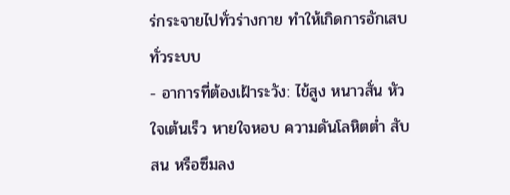ร่กระจายไปทั่วร่างกาย ทำให้เกิดการอักเสบทั่วระบบ
- อาการที่ต้องเฝ้าระวัง: ไข้สูง หนาวสั่น หัวใจเต้นเร็ว หายใจหอบ ความดันโลหิตต่ำ สับสน หรือซึมลง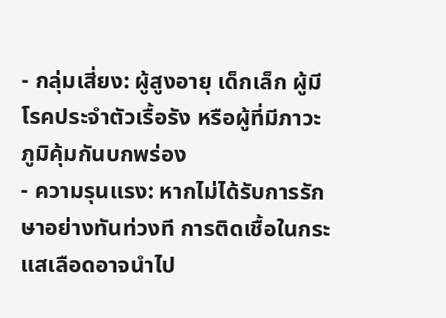- กลุ่มเสี่ยง: ผู้สูงอายุ เด็กเล็ก ผู้มีโรคประจำตัวเรื้อรัง หรือผู้ที่มีภาวะภูมิคุ้มกันบกพร่อง
- ความรุนแรง: หากไม่ได้รับการรักษาอย่างทันท่วงที การติดเชื้อในกระแสเลือดอาจนำไป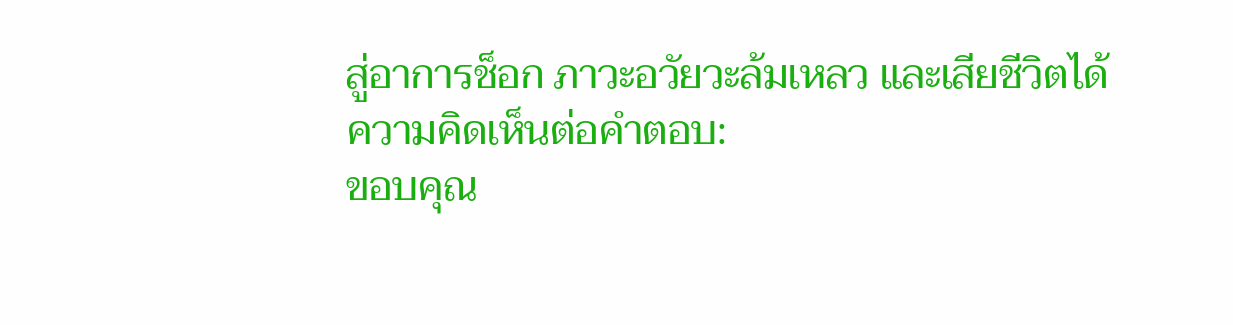สู่อาการช็อก ภาวะอวัยวะล้มเหลว และเสียชีวิตได้
ความคิดเห็นต่อคำตอบ:
ขอบคุณ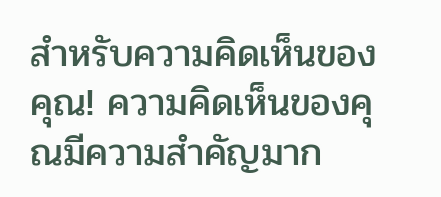สำหรับความคิดเห็นของคุณ! ความคิดเห็นของคุณมีความสำคัญมาก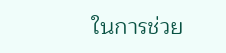ในการช่วย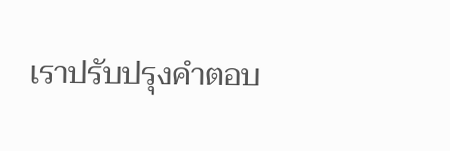เราปรับปรุงคำตอบ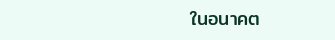ในอนาคต